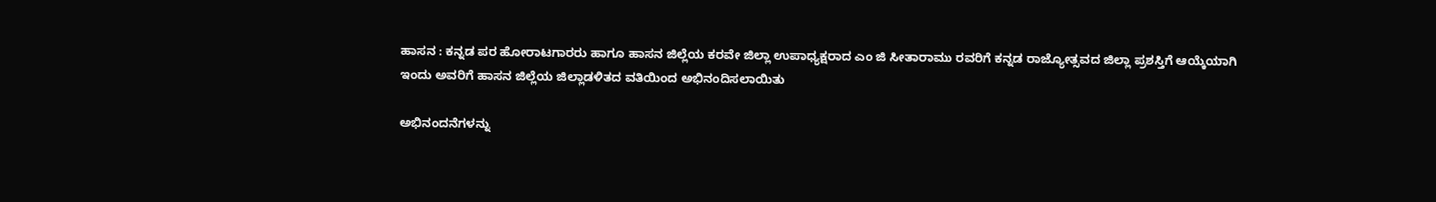ಹಾಸನ : ಕನ್ನಡ ಪರ ಹೋರಾಟಗಾರರು ಹಾಗೂ ಹಾಸನ ಜಿಲ್ಲೆಯ ಕರವೇ ಜಿಲ್ಲಾ ಉಪಾಧ್ಯಕ್ಷರಾದ ಎಂ ಜಿ ಸೀತಾರಾಮು ರವರಿಗೆ ಕನ್ನಡ ರಾಜ್ಯೋತ್ಸವದ ಜಿಲ್ಲಾ ಪ್ರಶಸ್ತಿಗೆ ಆಯ್ಕೆಯಾಗಿ ಇಂದು ಅವರಿಗೆ ಹಾಸನ ಜಿಲ್ಲೆಯ ಜಿಲ್ಲಾಡಳಿತದ ವತಿಯಿಂದ ಅಭಿನಂದಿಸಲಾಯಿತು

ಅಭಿನಂದನೆಗಳನ್ನು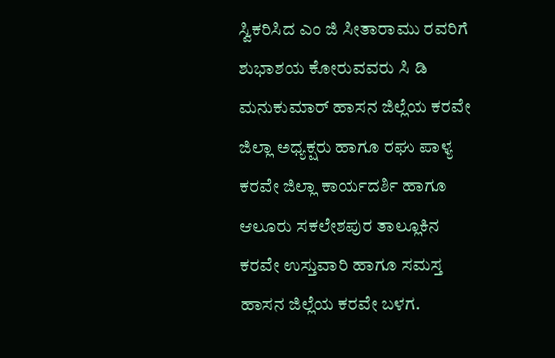ಸ್ವಿಕರಿಸಿದ ಎಂ ಜಿ ಸೀತಾರಾಮು ರವರಿಗೆ ಶುಭಾಶಯ ಕೋರುವವರು ಸಿ ಡಿ ಮನುಕುಮಾರ್ ಹಾಸನ ಜಿಲ್ಲೆಯ ಕರವೇ ಜಿಲ್ಲಾ ಅಧ್ಯಕ್ಷರು ಹಾಗೂ ರಘು ಪಾಳ್ಯ ಕರವೇ ಜಿಲ್ಲಾ ಕಾರ್ಯದರ್ಶಿ ಹಾಗೂ ಆಲೂರು ಸಕಲೇಶಪುರ ತಾಲ್ಲೂಕಿನ ಕರವೇ ಉಸ್ತುವಾರಿ ಹಾಗೂ ಸಮಸ್ತ ಹಾಸನ ಜಿಲ್ಲೆಯ ಕರವೇ ಬಳಗ.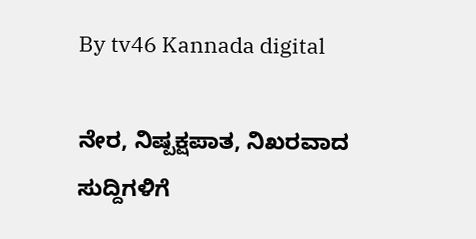By tv46 Kannada digital

ನೇರ, ನಿಷ್ಪಕ್ಷಪಾತ, ನಿಖರವಾದ ಸುದ್ದಿಗಳಿಗೆ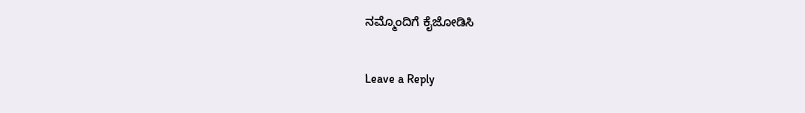ನಮ್ಮೊಂದಿಗೆ ಕೈಜೋಡಿಸಿ

Leave a Reply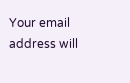Your email address will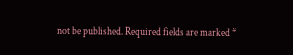not be published. Required fields are marked *